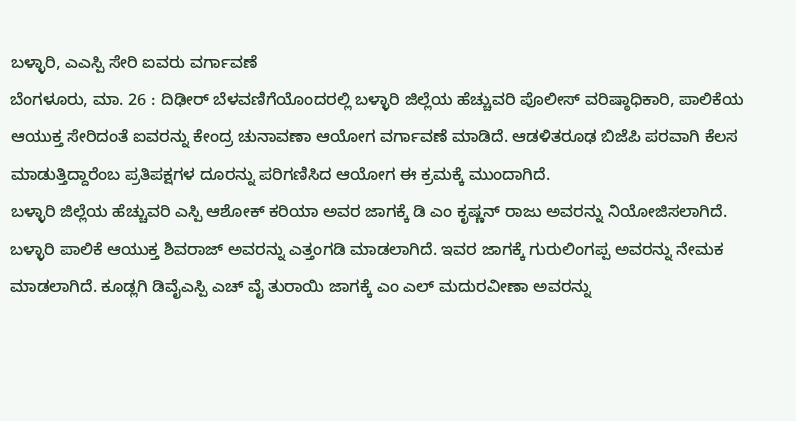ಬಳ್ಳಾರಿ, ಎಎಸ್ಪಿ ಸೇರಿ ಐವರು ವರ್ಗಾವಣೆ
ಬೆಂಗಳೂರು, ಮಾ. 26 : ದಿಢೀರ್ ಬೆಳವಣಿಗೆಯೊಂದರಲ್ಲಿ ಬಳ್ಳಾರಿ ಜಿಲ್ಲೆಯ ಹೆಚ್ಚುವರಿ ಪೊಲೀಸ್ ವರಿಷ್ಠಾಧಿಕಾರಿ, ಪಾಲಿಕೆಯ ಆಯುಕ್ತ ಸೇರಿದಂತೆ ಐವರನ್ನು ಕೇಂದ್ರ ಚುನಾವಣಾ ಆಯೋಗ ವರ್ಗಾವಣೆ ಮಾಡಿದೆ. ಆಡಳಿತರೂಢ ಬಿಜೆಪಿ ಪರವಾಗಿ ಕೆಲಸ ಮಾಡುತ್ತಿದ್ದಾರೆಂಬ ಪ್ರತಿಪಕ್ಷಗಳ ದೂರನ್ನು ಪರಿಗಣಿಸಿದ ಆಯೋಗ ಈ ಕ್ರಮಕ್ಕೆ ಮುಂದಾಗಿದೆ.
ಬಳ್ಳಾರಿ ಜಿಲ್ಲೆಯ ಹೆಚ್ಚುವರಿ ಎಸ್ಪಿ ಆಶೋಕ್ ಕರಿಯಾ ಅವರ ಜಾಗಕ್ಕೆ ಡಿ ಎಂ ಕೃಷ್ಣನ್ ರಾಜು ಅವರನ್ನು ನಿಯೋಜಿಸಲಾಗಿದೆ. ಬಳ್ಳಾರಿ ಪಾಲಿಕೆ ಆಯುಕ್ತ ಶಿವರಾಜ್ ಅವರನ್ನು ಎತ್ತಂಗಡಿ ಮಾಡಲಾಗಿದೆ. ಇವರ ಜಾಗಕ್ಕೆ ಗುರುಲಿಂಗಪ್ಪ ಅವರನ್ನು ನೇಮಕ ಮಾಡಲಾಗಿದೆ. ಕೂಡ್ಲಗಿ ಡಿವೈಎಸ್ಪಿ ಎಚ್ ವೈ ತುರಾಯಿ ಜಾಗಕ್ಕೆ ಎಂ ಎಲ್ ಮದುರವೀಣಾ ಅವರನ್ನು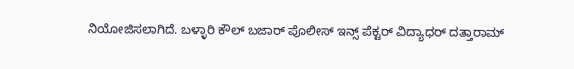ನಿಯೋಜಿಸಲಾಗಿದೆ. ಬಳ್ಳಾರಿ ಕೌಲ್ ಬಜಾರ್ ಪೊಲೀಸ್ ಇನ್ಸ್ ಪೆಕ್ಟರ್ ವಿದ್ಯಾಧರ್ ದತ್ತಾರಾಮ್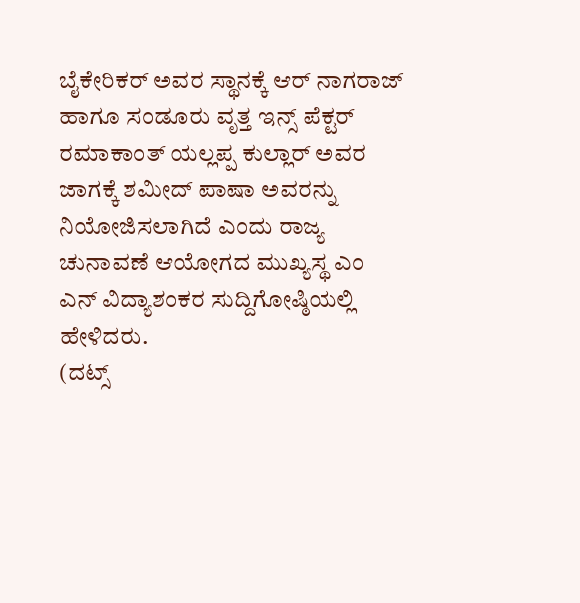ಬೈಕೇರಿಕರ್ ಅವರ ಸ್ಥಾನಕ್ಕೆ ಆರ್ ನಾಗರಾಜ್ ಹಾಗೂ ಸಂಡೂರು ವೃತ್ತ ಇನ್ಸ್ ಪೆಕ್ಟರ್ ರಮಾಕಾಂತ್ ಯಲ್ಲಪ್ಪ ಕುಲ್ಲಾರ್ ಅವರ ಜಾಗಕ್ಕೆ ಶಮೀದ್ ಪಾಷಾ ಅವರನ್ನು ನಿಯೋಜಿಸಲಾಗಿದೆ ಎಂದು ರಾಜ್ಯ ಚುನಾವಣೆ ಆಯೋಗದ ಮುಖ್ಯಸ್ಥ ಎಂ ಎನ್ ವಿದ್ಯಾಶಂಕರ ಸುದ್ದಿಗೋಷ್ಠಿಯಲ್ಲಿ ಹೇಳಿದರು.
(ದಟ್ಸ್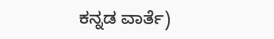ಕನ್ನಡ ವಾರ್ತೆ)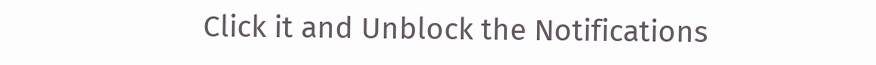Click it and Unblock the Notifications